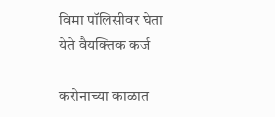विमा पॉलिसीवर घेता येते वैयक्तिक कर्ज

करोनाच्या काळात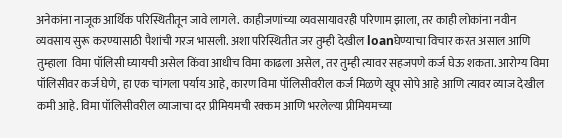अनेकांना नाजूक आर्थिक परिस्थितीतून जावे लागले. काहीजणांच्या व्यवसायावरही परिणाम झाला, तर काही लोकांना नवीन व्यवसाय सुरू करण्यासाठी पैशांची गरज भासली. अशा परिस्थितीत जर तुम्ही देखील loanघेण्याचा विचार करत असाल आणि तुम्हाला  विमा पॉलिसी घ्यायची असेल किंवा आधीच विमा काढला असेल, तर तुम्ही त्यावर सहजपणे कर्ज घेऊ शकता. आरोग्य विमा पॉलिसीवर कर्ज घेणे, हा एक चांगला पर्याय आहे, कारण विमा पॉलिसीवरील कर्ज मिळणे खूप सोपे आहे आणि त्यावर व्याज देखील कमी आहे. विमा पॉलिसीवरील व्याजाचा दर प्रीमियमची रक्कम आणि भरलेल्या प्रीमियमच्या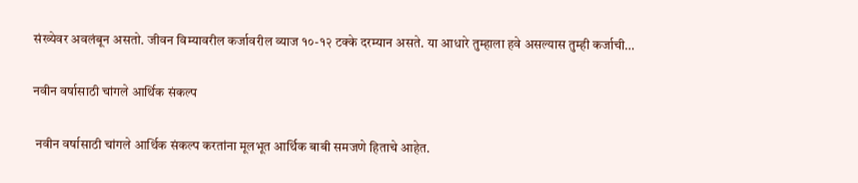संख्येवर अवलंबून असतो. जीवन विम्यावरील कर्जावरील व्याज १०-१२ टक्के दरम्यान असते. या आधारे तुम्हाला हवे असल्यास तुम्ही कर्जाची…

नवीन वर्षासाठी चांगले आर्थिक संकल्प

 नवीन वर्षासाठी चांगले आर्थिक संकल्प करतांना मूलभूत आर्थिक बाबी समजणे हिताचे आहेत.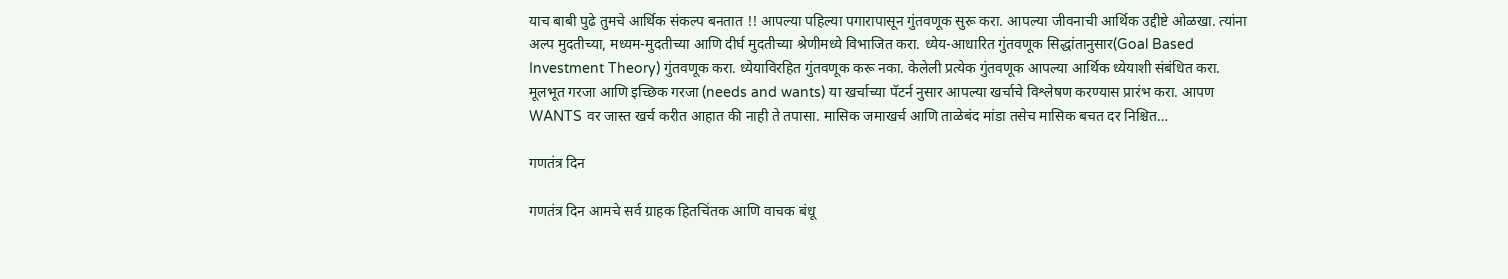याच बाबी पुढे तुमचे आर्थिक संकल्प बनतात !! आपल्या पहिल्या पगारापासून गुंतवणूक सुरू करा. आपल्या जीवनाची आर्थिक उद्दीष्टे ओळखा. त्यांना अल्प मुदतीच्या, मध्यम-मुदतीच्या आणि दीर्घ मुदतीच्या श्रेणीमध्ये विभाजित करा. ध्येय-आधारित गुंतवणूक सिद्धांतानुसार(Goal Based Investment Theory) गुंतवणूक करा. ध्येयाविरहित गुंतवणूक करू नका. केलेली प्रत्येक गुंतवणूक आपल्या आर्थिक ध्येयाशी संबंधित करा. मूलभूत गरजा आणि इच्छिक गरजा (needs and wants) या खर्चाच्या पॅटर्न नुसार आपल्या खर्चाचे विश्लेषण करण्यास प्रारंभ करा. आपण WANTS वर जास्त खर्च करीत आहात की नाही ते तपासा. मासिक जमाखर्च आणि ताळेबंद मांडा तसेच मासिक बचत दर निश्चित…

गणतंत्र दिन

गणतंत्र दिन आमचे सर्व ग्राहक हितचिंतक आणि वाचक बंधू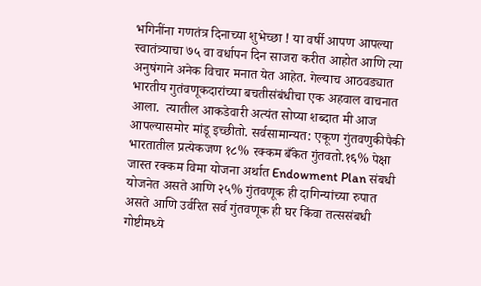भगिनींना गणतंत्र दिनाच्या शुभेच्छा ! या वर्षी आपण आपल्या स्वातंत्र्याचा ७५ वा वर्धापन दिन साजरा करीत आहोत आणि त्या अनुषंगाने अनेक विचार मनात येत आहेत. गेल्याच आठवड्यात भारतीय गुतंवणूकदारांच्या बचतीसंबंधीचा एक अहवाल वाचनात आला.  त्यातील आकडेवारी अत्यंत सोप्या शब्दात मी आज आपल्यासमोर मांडू इच्छीतो. सर्वसामान्यत: एकूण गुंतवणुकीपैकी भारतातील प्रत्येकजण १८% रक्कम बँकेत गुंतवतो.१६% पेक्षा जास्त रक्कम विमा योजना अर्थात Endowment Plan संबधी योजनेत असते आणि २५% गुंतवणूक ही दागिन्यांच्या रुपात असते आणि उर्वरित सर्व गुंतवणूक ही घर किंवा तत्ससंबधी गोष्टीमध्ये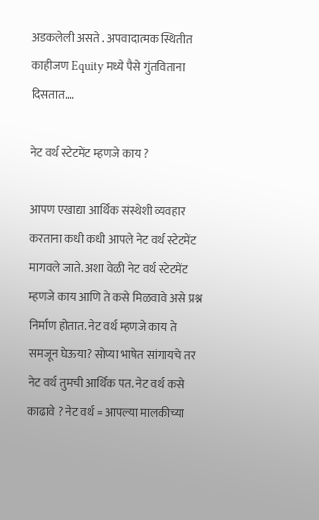अडकलेली असते . अपवादात्मक स्थितीत काहीजण Equity मध्ये पैसे गुंतविताना दिसतात.…

नेट वर्थ स्टेटमेंट म्हणजे काय ?

आपण एखाद्या आर्थिक संस्थेशी व्यवहार करताना कधी कधी आपले नेट वर्थ स्टेटमेंट मागवले जाते. अशा वेळी नेट वर्थ स्टेटमेंट म्हणजे काय आणि ते कसे मिळवावे असे प्रश्न निर्माण होतात. नेट वर्थ म्हणजे काय ते समजून घेऊया? सोप्या भाषेत सांगायचे तर नेट वर्थ तुमची आर्थिक पत. नेट वर्थ कसे काढावे ? नेट वर्थ = आपल्या मालकीच्या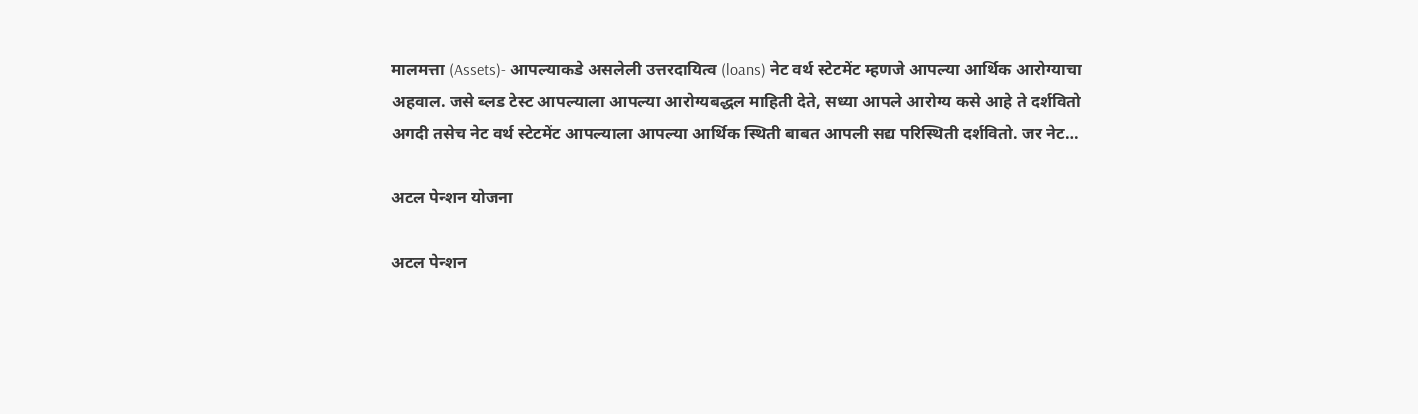मालमत्ता (Assets)- आपल्याकडे असलेली उत्तरदायित्व (loans) नेट वर्थ स्टेटमेंट म्हणजे आपल्या आर्थिक आरोग्याचा अहवाल. जसे ब्लड टेस्ट आपल्याला आपल्या आरोग्यबद्धल माहिती देते, सध्या आपले आरोग्य कसे आहे ते दर्शवितो अगदी तसेच नेट वर्थ स्टेटमेंट आपल्याला आपल्या आर्थिक स्थिती बाबत आपली सद्य परिस्थिती दर्शवितो. जर नेट…

अटल पेन्शन योजना

अटल पेन्शन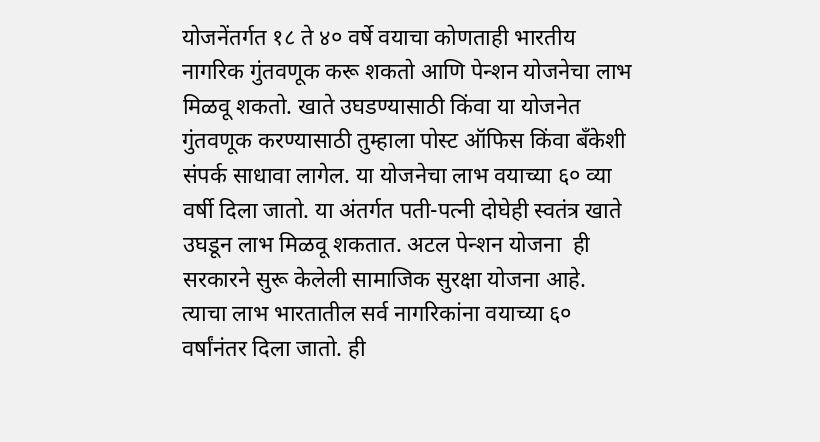योजनेंतर्गत १८ ते ४० वर्षे वयाचा कोणताही भारतीय नागरिक गुंतवणूक करू शकतो आणि पेन्शन योजनेचा लाभ मिळवू शकतो. खाते उघडण्यासाठी किंवा या योजनेत गुंतवणूक करण्यासाठी तुम्हाला पोस्ट ऑफिस किंवा बँकेशी संपर्क साधावा लागेल. या योजनेचा लाभ वयाच्या ६० व्या वर्षी दिला जातो. या अंतर्गत पती-पत्नी दोघेही स्वतंत्र खाते उघडून लाभ मिळवू शकतात. अटल पेन्शन योजना  ही सरकारने सुरू केलेली सामाजिक सुरक्षा योजना आहे. त्याचा लाभ भारतातील सर्व नागरिकांना वयाच्या ६० वर्षांनंतर दिला जातो. ही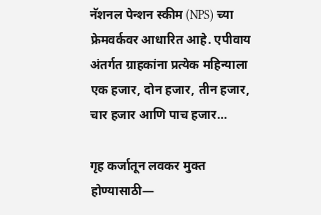नॅशनल पेन्शन स्कीम (NPS) च्या फ्रेमवर्कवर आधारित आहे. एपीवाय अंतर्गत ग्राहकांना प्रत्येक महिन्याला एक हजार, दोन हजार, तीन हजार, चार हजार आणि पाच हजार…

गृह कर्जातून लवकर मुक्त होण्यासाठी—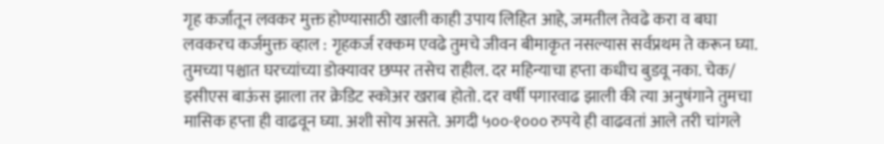गृह कर्जातून लवकर मुक्त होण्यासाठी खाली काही उपाय लिहित आहे, जमतील तेवढे करा व बघा लवकरच कर्जमुक्त व्हाल : गृहकर्ज रक्कम एवढे तुमचे जीवन बीमाकृत नसल्यास सर्वप्रथम ते करून घ्या. तुमच्या पश्चात घरच्यांच्या डोक्यावर छप्पर तसेच राहील. दर महिन्याचा हप्ता कधीच बुडवू नका. चेक/ इसीएस बाऊंस झाला तर क्रेडिट स्कोअर खराब होतो. दर वर्षी पगारवाढ झाली की त्या अनुषंगाने तुमचा मासिक हप्ता ही वाढवून घ्या. अशी सोय असते. अगदी ५००-१००० रुपये ही वाढवतां आले तरी चांगले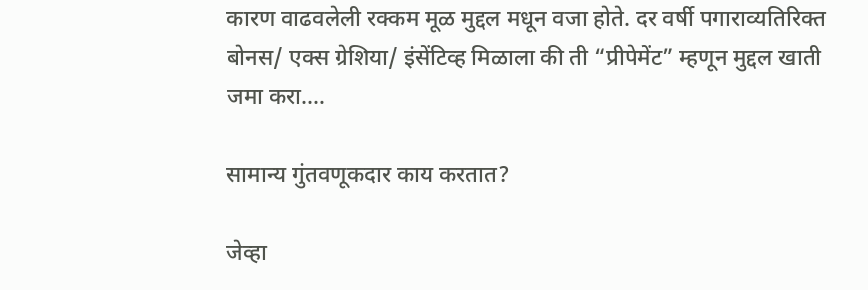कारण वाढवलेली रक्कम मूळ मुद्दल मधून वजा होते. दर वर्षी पगाराव्यतिरिक्त बोनस/ एक्स ग्रेशिया/ इंसेंटिव्ह मिळाला की ती “प्रीपेमेंट” म्हणून मुद्दल खाती जमा करा.…

सामान्य गुंतवणूकदार काय करतात?

जेव्हा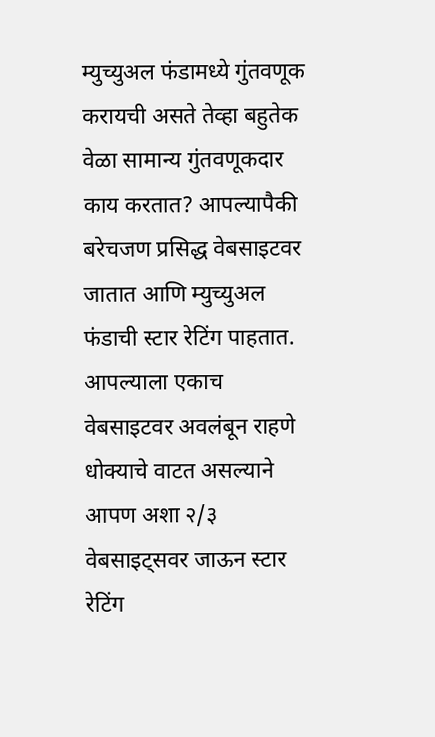म्युच्युअल फंडामध्ये गुंतवणूक करायची असते तेव्हा बहुतेक वेळा सामान्य गुंतवणूकदार काय करतात? आपल्यापैकी बरेचजण प्रसिद्ध वेबसाइटवर जातात आणि म्युच्युअल फंडाची स्टार रेटिंग पाहतात. आपल्याला एकाच वेबसाइटवर अवलंबून राहणे धोक्याचे वाटत असल्याने आपण अशा २/३ वेबसाइट्सवर जाऊन स्टार रेटिंग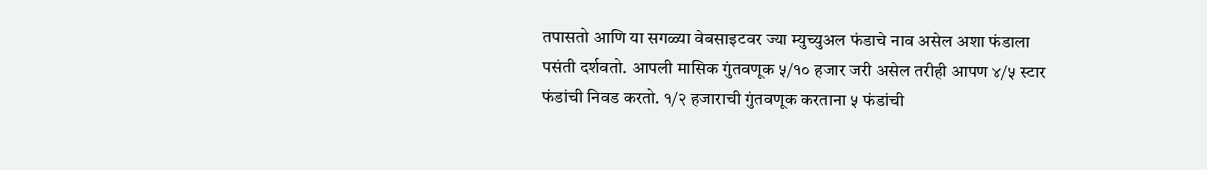तपासतो आणि या सगळ्या वेबसाइटवर ज्या म्युच्युअल फंडाचे नाव असेल अशा फंडाला पसंती दर्शवतो. आपली मासिक गुंतवणूक ५/१० हजार जरी असेल तरीही आपण ४/५ स्टार फंडांची निवड करतो. १/२ हजाराची गुंतवणूक करताना ५ फंडांची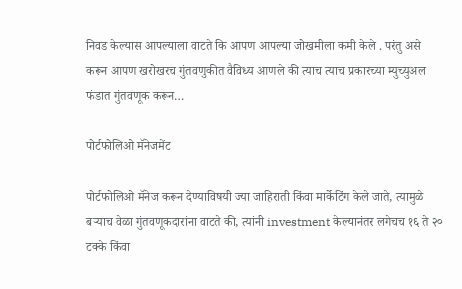निवड केल्यास आपल्याला वाटते कि आपण आपल्या जोखमीला कमी केले . परंतु असे करून आपण खरोखरच गुंतवणुकीत वैविध्य आणले की त्याच त्याच प्रकारच्या म्युच्युअल फंडात गुंतवणूक करून…

पोर्टफोलिओ मॅनेजमेंट

पोर्टफोलिओ मॅनेज करून देण्याविषयी ज्या जाहिराती किंवा मार्केटिंग केले जाते, त्यामुळे बऱ्याच वेळा गुंतवणूकदारांना वाटते की, त्यांनी investment केल्यानंतर लगेचच १६ ते २० टक्के किंवा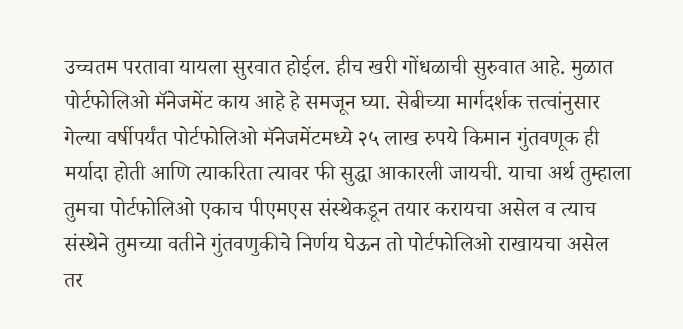उच्चतम परतावा यायला सुरवात होईल. हीच खरी गोंधळाची सुरुवात आहे. मुळात पोर्टफोलिओ मॅनेजमेंट काय आहे हे समजून घ्या. सेबीच्या मार्गदर्शक त्तत्वांनुसार गेल्या वर्षीपर्यंत पोर्टफोलिओ मॅनेजमेंटमध्ये २५ लाख रुपये किमान गुंतवणूक ही मर्यादा होती आणि त्याकरिता त्यावर फी सुद्धा आकारली जायची. याचा अर्थ तुम्हाला तुमचा पोर्टफोलिओ एकाच पीएमएस संस्थेकडून तयार करायचा असेल व त्याच संस्थेने तुमच्या वतीने गुंतवणुकीचे निर्णय घेऊन तो पोर्टफोलिओ राखायचा असेल तर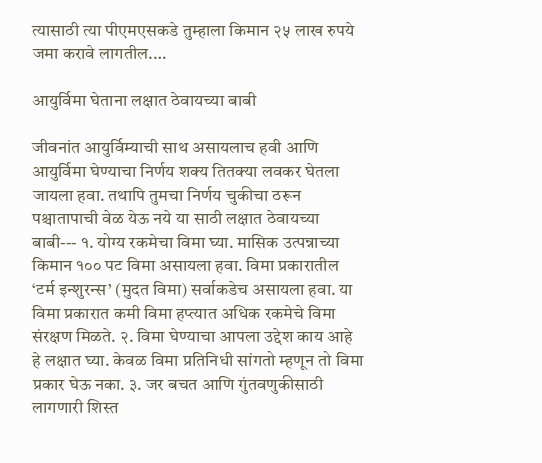त्यासाठी त्या पीएमएसकडे तुम्हाला किमान २५ लाख रुपये जमा करावे लागतील.…

आयुर्विमा घेताना लक्षात ठेवायच्या बाबी

जीवनांत आयुर्विम्याची साथ असायलाच हवी आणि आयुर्विमा घेण्याचा निर्णय शक्य तितक्या लवकर घेतला जायला हवा. तथापि तुमचा निर्णय चुकीचा ठरून पश्चातापाची वेळ येऊ नये या साठी लक्षात ठेवायच्या बाबी--- १. योग्य रकमेचा विमा घ्या. मासिक उत्पन्नाच्या किमान १०० पट विमा असायला हवा. विमा प्रकारातील ‘टर्म इन्शुरन्स’ (मुदत विमा) सर्वाकडेच असायला हवा. या विमा प्रकारात कमी विमा हप्त्यात अधिक रकमेचे विमा संरक्षण मिळते. २. विमा घेण्याचा आपला उद्देश काय आहे हे लक्षात घ्या. केवळ विमा प्रतिनिधी सांगतो म्हणून तो विमा प्रकार घेऊ नका. ३. जर बचत आणि गुंतवणुकीसाठी लागणारी शिस्त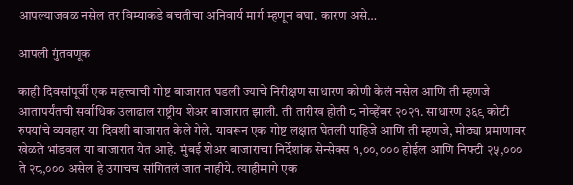आपल्याजवळ नसेल तर विम्याकडे बचतीचा अनिवार्य मार्ग म्हणून बघा. कारण असे…

आपली गुंतवणूक

काही दिवसांपूर्वी एक महत्त्वाची गोष्ट बाजारात घडली ज्याचे निरीक्षण साधारण कोणी केलं नसेल आणि ती म्हणजे आतापर्यंतची सर्वाधिक उलाढाल राष्ट्रीय शेअर बाजारात झाली. ती तारीख होती ८ नोव्हेंबर २०२१. साधारण ३६९ कोटी रुपयांचे व्यवहार या दिवशी बाजारात केले गेले. यावरून एक गोष्ट लक्षात घेतली पाहिजे आणि ती म्हणजे, मोठ्या प्रमाणावर खेळते भांडवल या बाजारात येत आहे. मुंबई शेअर बाजाराचा निर्देशांक सेन्सेक्स १,००,००० होईल आणि निफ्टी २५,००० ते २८,००० असेल हे उगाचच सांगितलं जात नाहीये. त्याहीमागे एक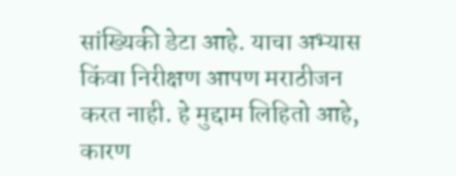सांख्यिकी डेटा आहे. याचा अभ्यास किंवा निरीक्षण आपण मराठीजन करत नाही. हे मुद्दाम लिहितो आहे, कारण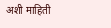अशी माहिती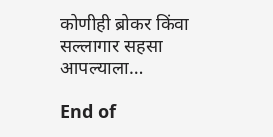कोणीही ब्रोकर किंवा सल्लागार सहसा आपल्याला…

End of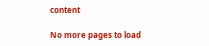content

No more pages to load